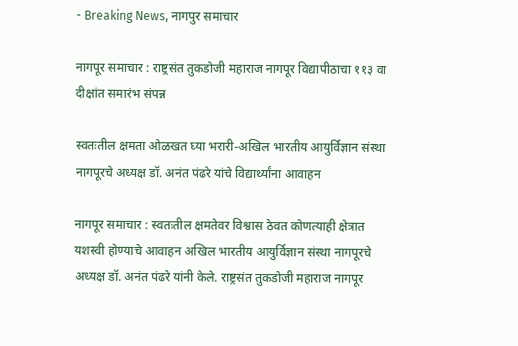- Breaking News, नागपुर समाचार

नागपूर समाचार : राष्ट्रसंत तुकडोजी महाराज नागपूर विद्यापीठाचा ११३ वा दीक्षांत समारंभ संपन्न

स्वतःतील क्षमता ओळखत घ्या भरारी-अखिल भारतीय आयुर्विज्ञान संस्था नागपूरचे अध्यक्ष डॉ. अनंत पंढरे यांचे विद्यार्थ्यांना आवाहन

नागपूर समाचार : स्वतःतील क्षमतेवर विश्वास ठेवत कोणत्याही क्षेत्रात यशस्वी होण्याचे आवाहन अखिल भारतीय आयुर्विज्ञान संस्था नागपूरचे अध्यक्ष डॉ. अनंत पंढरे यांनी केले. राष्ट्रसंत तुकडोजी महाराज नागपूर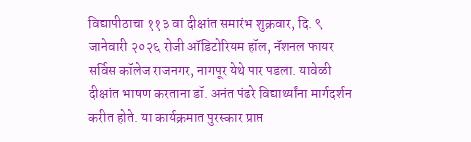विद्यापीठाचा ११३ वा दीक्षांत समारंभ शुक्रवार, दि. ९ जानेवारी २०२६ रोजी ऑडिटोरियम हॉल, नॅशनल फायर सर्विस कॉलेज राजनगर, नागपूर येथे पार पडला. यावेळी दीक्षांत भाषण करताना डॉ. अनंत पंढरे विद्यार्थ्यांना मार्गदर्शन करीत होते. या कार्यक्रमात पुरस्कार प्राप्त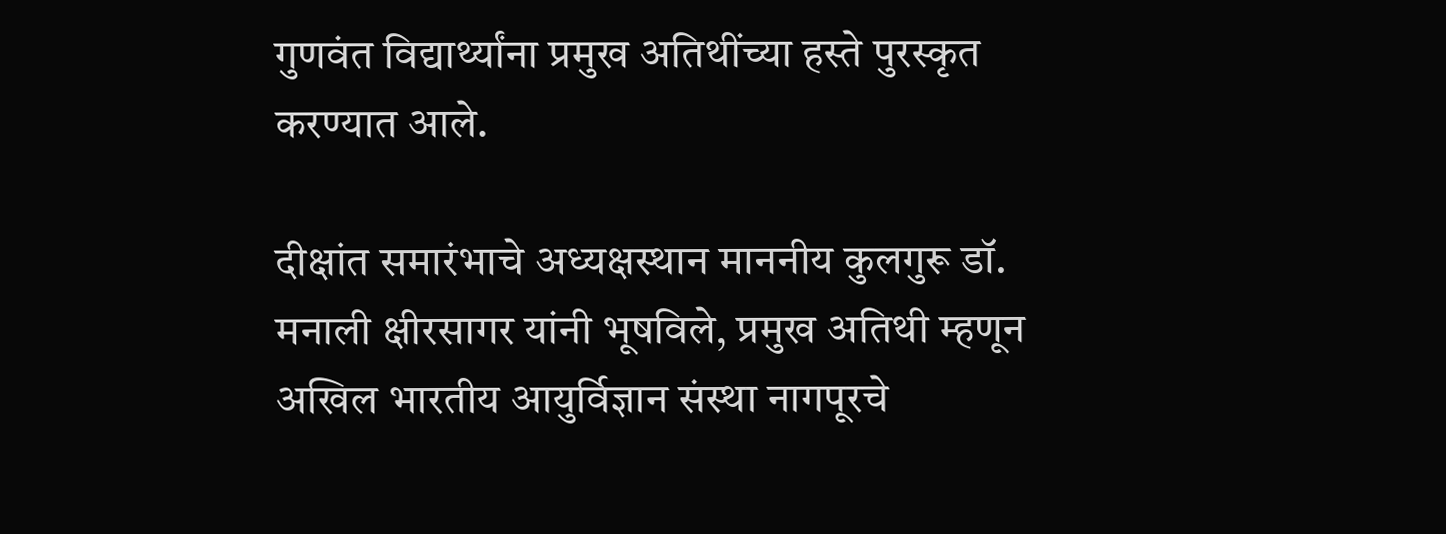गुणवंत विद्यार्थ्यांना प्रमुख अतिथींच्या हस्ते पुरस्कृत करण्यात आले.

दीक्षांत समारंभाचे अध्यक्षस्थान माननीय कुलगुरू डॉ. मनाली क्षीरसागर यांनी भूषविले, प्रमुख अतिथी म्हणून अखिल भारतीय आयुर्विज्ञान संस्था नागपूरचे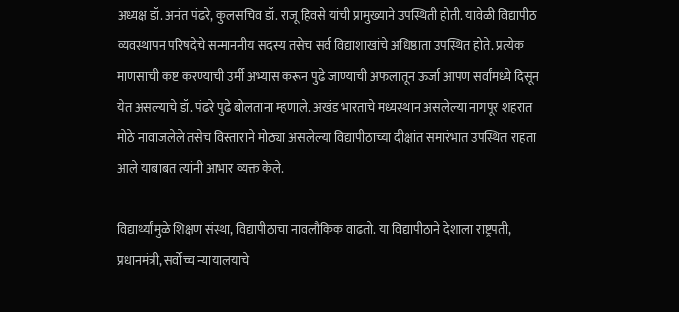अध्यक्ष डॉ. अनंत पंढरे, कुलसचिव डॉ. राजू हिवसे यांची प्रामुख्याने उपस्थिती होती. यावेळी विद्यापीठ व्यवस्थापन परिषदेचे सन्माननीय सदस्य तसेच सर्व विद्याशाखांचे अधिष्ठाता उपस्थित होते. प्रत्येक माणसाची कष्ट करण्याची उर्मी अभ्यास करून पुढे जाण्याची अफलातून ऊर्जा आपण सर्वांमध्ये दिसून येत असल्याचे डॉ. पंढरे पुढे बोलताना म्हणाले. अखंड भारताचे मध्यस्थान असलेल्या नागपूर शहरात मोठे नावाजलेले तसेच विस्ताराने मोठ्या असलेल्या विद्यापीठाच्या दीक्षांत समारंभात उपस्थित राहता आले याबाबत त्यांनी आभार व्यक्त केले.

विद्यार्थ्यांमुळे शिक्षण संस्था, विद्यापीठाचा नावलौकिक वाढतो. या विद्यापीठाने देशाला राष्ट्रपती, प्रधानमंत्री, सर्वोच्च न्यायालयाचे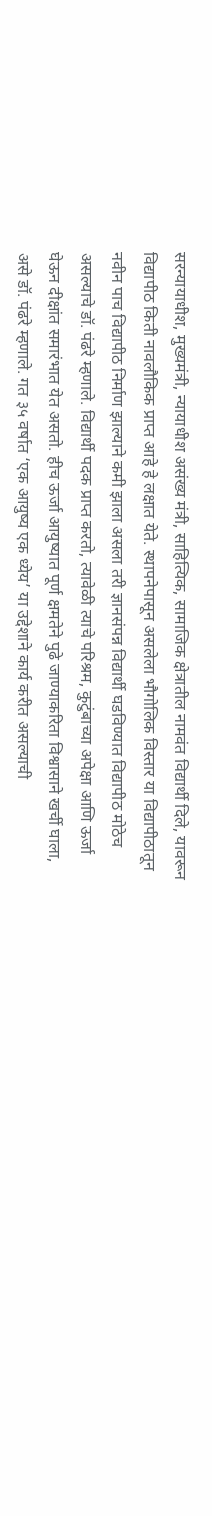सरन्यायाधीश, मुख्यमंत्री, न्यायाधीश असंख्य मंत्री, साहित्यिक, सामाजिक क्षेत्रातील नामवंत विद्यार्थी दिले, यावरून विद्यापीठ किती नावलौकिक प्राप्त आहे हे लक्षात येते. स्थापनेपासून असलेला भौगोलिक विस्तार या विद्यापीठातून नवीन पाच विद्यापीठ निर्माण झाल्याने कमी झाला असला तरी ज्ञानसंपन्न विद्यार्थी घडविण्यात विद्यापीठ मोठेच असल्याचे डॉ. पंढरे म्हणाले. विद्यार्थी पदक प्राप्त करतो, त्यावेळी त्याचे परिश्रम, कुटुंबाच्या अपेक्षा आणि ऊर्जा घेऊन दीक्षांत समारंभात येत असतो. हीच ऊर्जा आयुष्यात पूर्ण क्षमतेने पुढे जाण्याकरिता विश्वासाने खर्ची घाला, असे डॉ. पंढरे म्हणाले. गत ३५ वर्षात ‘एक आयुष्य एक ध्येय’ या उद्देशाने कार्य करीत असल्याची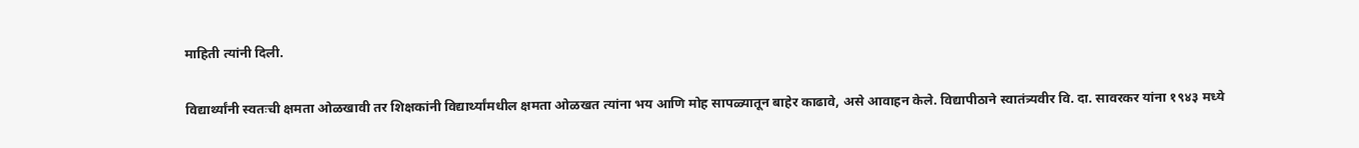माहिती त्यांनी दिली.

विद्यार्थ्यांनी स्वतःची क्षमता ओळखावी तर शिक्षकांनी विद्यार्थ्यांमधील क्षमता ओळखत त्यांना भय आणि मोह सापळ्यातून बाहेर काढावे, असे आवाहन केले. विद्यापीठाने स्वातंत्र्यवीर वि. दा. सावरकर यांना १९४३ मध्ये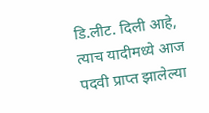डि.लीट. दिली आहे, त्याच यादीमध्ये आज पदवी प्राप्त झालेल्या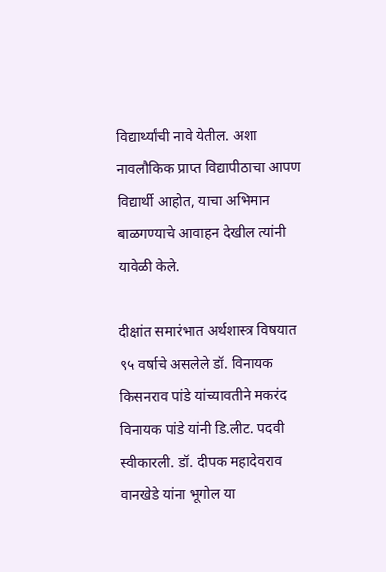विद्यार्थ्यांची नावे येतील. अशा नावलौकिक प्राप्त विद्यापीठाचा आपण विद्यार्थी आहोत, याचा अभिमान बाळगण्याचे आवाहन देखील त्यांनी यावेळी केले.

दीक्षांत समारंभात अर्थशास्त्र विषयात ९५ वर्षाचे असलेले डॉ. विनायक किसनराव पांडे यांच्यावतीने मकरंद विनायक पांडे यांनी डि.लीट. पदवी स्वीकारली. डॉ. दीपक महादेवराव वानखेडे यांना भूगोल या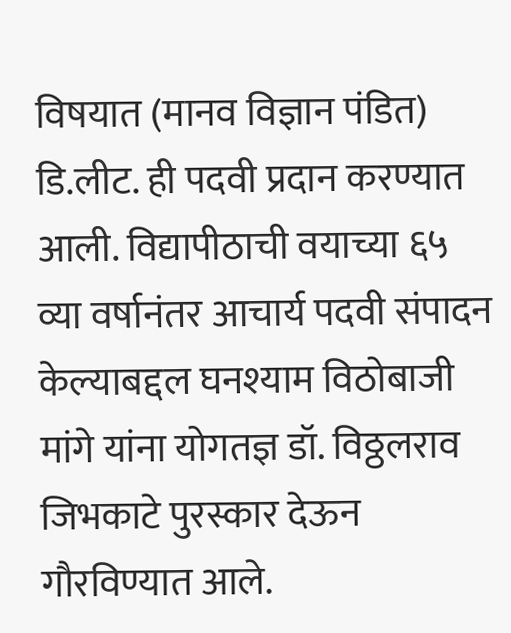विषयात (मानव विज्ञान पंडित) डि.लीट. ही पदवी प्रदान करण्यात आली. विद्यापीठाची वयाच्या ६५ व्या वर्षानंतर आचार्य पदवी संपादन केल्याबद्दल घनश्याम विठोबाजी मांगे यांना योगतज्ञ डॉ. विठ्ठलराव जिभकाटे पुरस्कार देऊन गौरविण्यात आले.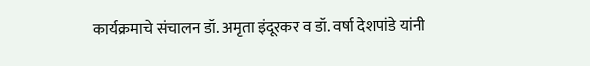कार्यक्रमाचे संचालन डॉ. अमृता इंदूरकर व डॉ. वर्षा देशपांडे यांनी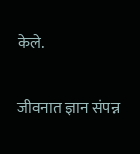केले.

जीवनात ज्ञान संपन्न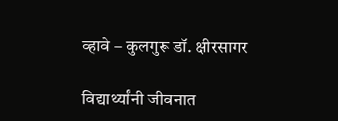व्हावे – कुलगुरू डॉ. क्षीरसागर

विद्यार्थ्यांनी जीवनात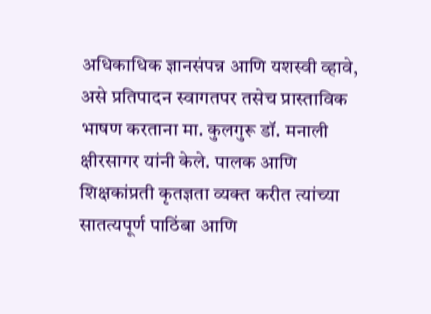अधिकाधिक ज्ञानसंपन्न आणि यशस्वी व्हावे, असे प्रतिपादन स्वागतपर तसेच प्रास्ताविक भाषण करताना मा. कुलगुरू डॉ. मनाली क्षीरसागर यांनी केले. पालक आणि शिक्षकांप्रती कृतज्ञता व्यक्त करीत त्यांच्या सातत्यपूर्ण पाठिंबा आणि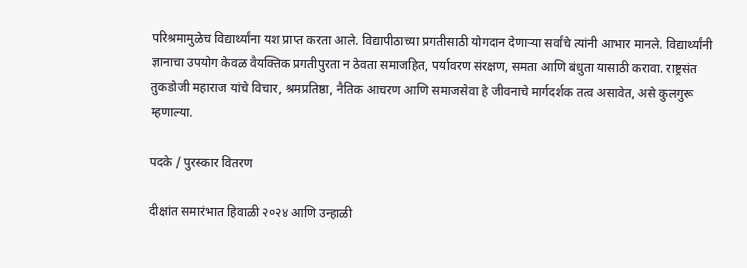परिश्रमामुळेच विद्यार्थ्यांना यश प्राप्त करता आले. विद्यापीठाच्या प्रगतीसाठी योगदान देणाऱ्या सर्वांचे त्यांनी आभार मानले. विद्यार्थ्यांनी ज्ञानाचा उपयोग केवळ वैयक्तिक प्रगतीपुरता न ठेवता समाजहित, पर्यावरण संरक्षण, समता आणि बंधुता यासाठी करावा. राष्ट्रसंत तुकडोजी महाराज यांचे विचार, श्रमप्रतिष्ठा, नैतिक आचरण आणि समाजसेवा हे जीवनाचे मार्गदर्शक तत्व असावेत, असे कुलगुरू म्हणाल्या.

पदके / पुरस्कार वितरण

दीक्षांत समारंभात हिवाळी २०२४ आणि उन्हाळी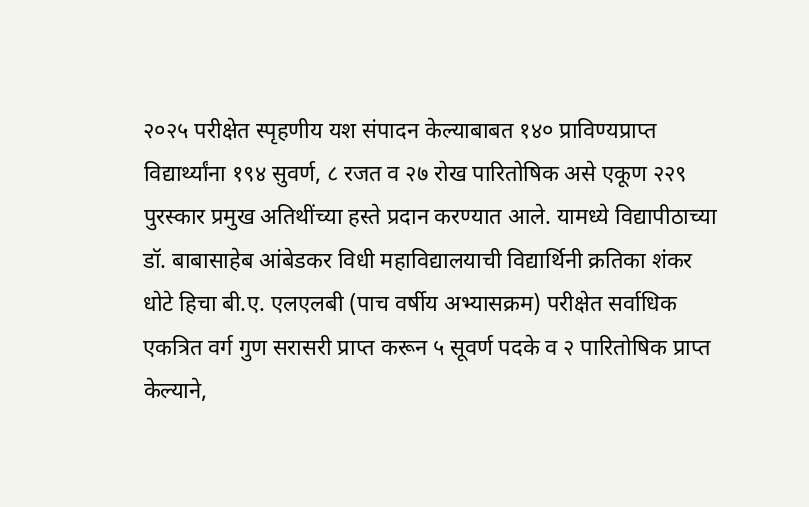२०२५ परीक्षेत स्पृहणीय यश संपादन केल्याबाबत १४० प्राविण्यप्राप्त विद्यार्थ्यांना १९४ सुवर्ण, ८ रजत व २७ रोख पारितोषिक असे एकूण २२९ पुरस्कार प्रमुख अतिथींच्या हस्ते प्रदान करण्यात आले. यामध्ये विद्यापीठाच्या डॉ. बाबासाहेब आंबेडकर विधी महाविद्यालयाची विद्यार्थिनी क्रतिका शंकर धोटे हिचा बी.ए. एलएलबी (पाच वर्षीय अभ्यासक्रम) परीक्षेत सर्वाधिक एकत्रित वर्ग गुण सरासरी प्राप्त करून ५ सूवर्ण पदके व २ पारितोषिक प्राप्त केल्याने,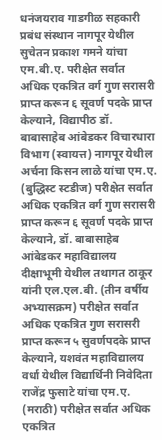धनंजयराव गाडगीळ सहकारी प्रबंध संस्थान नागपूर येथील सुचेतन प्रकाश गमने यांचा एम.बी.ए. परीक्षेत सर्वात अधिक एकत्रित वर्ग गुण सरासरी प्राप्त करून ६ सूवर्ण पदके प्राप्त केल्याने, विद्यापीठ डॉ. बाबासाहेब आंबेडकर विचारधारा विभाग (स्वायत्त) नागपूर येथील अर्चना किसन लाळे यांचा एम.ए. (बुद्धिस्ट स्टडीज) परीक्षेत सर्वात अधिक एकत्रित वर्ग गुण सरासरी प्राप्त करून ६ सूवर्ण पदके प्राप्त केल्याने, डॉ. बाबासाहेब आंबेडकर महाविद्यालय दीक्षाभूमी येथील तथागत ठाकूर यांनी एल.एल.बी. (तीन वर्षीय अभ्यासक्रम) परीक्षेत सर्वात अधिक एकत्रित गुण सरासरी प्राप्त करून ५ सुवर्णपदके प्राप्त केल्याने, यशवंत महाविद्यालय वर्धा येथील विद्यार्थिनी निवेदिता राजेंद्र फुसाटे यांचा एम.ए. (मराठी) परीक्षेत सर्वात अधिक एकत्रित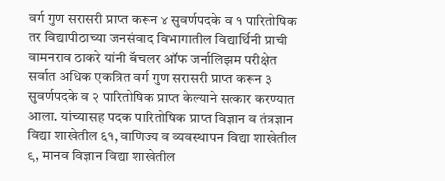वर्ग गुण सरासरी प्राप्त करून ४ सुवर्णपदके व १ पारितोषिक तर विद्यापीठाच्या जनसंवाद विभागातील विद्यार्थिनी प्राची वामनराव ठाकरे यांनी बॅचलर ऑफ जर्नालिझम परीक्षेत सर्वात अधिक एकत्रित वर्ग गुण सरासरी प्राप्त करून ३ सुवर्णपदके व २ पारितोषिक प्राप्त केल्याने सत्कार करण्यात आला. यांच्यासह पदक पारितोषिक प्राप्त विज्ञान व तंत्रज्ञान विद्या शाखेतील ६१, वाणिज्य व व्यवस्थापन विद्या शाखेतील ९, मानव विज्ञान विद्या शाखेतील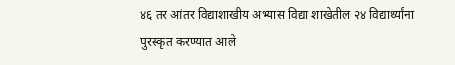४६ तर आंतर विद्याशाखीय अभ्यास विद्या शाखेतील २४ विद्यार्थ्यांना पुरस्कृत करण्यात आले ‌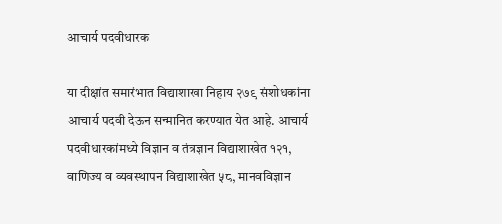आचार्य पदवीधारक

या दीक्षांत समारंभात विद्याशाखा निहाय २७९ संशोधकांना आचार्य पदवी देऊन सन्मानित करण्यात येत आहे. आचार्य पदवीधारकांमध्ये विज्ञान व तंत्रज्ञान विद्याशाखेत १२१, वाणिज्य व व्यवस्थापन विद्याशाखेत ५८, मानवविज्ञान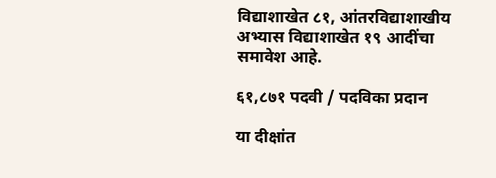विद्याशाखेत ८१, आंतरविद्याशाखीय अभ्यास विद्याशाखेत १९ आदींचा समावेश आहे.

६१,८७१ पदवी / पदविका प्रदान

या दीक्षांत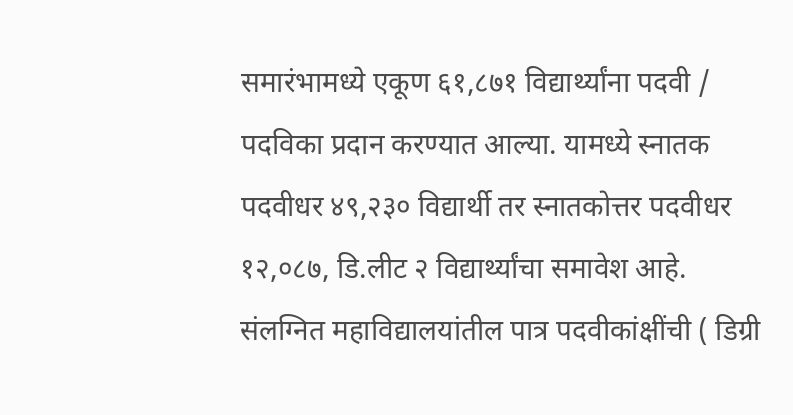समारंभामध्ये एकूण ६१,८७१ विद्यार्थ्यांना पदवी / पदविका प्रदान करण्यात आल्या. यामध्ये स्नातक पदवीधर ४९,२३० विद्यार्थी तर स्नातकोत्तर पदवीधर १२,०८७, डि.लीट २ विद्यार्थ्यांचा समावेश आहे. संलग्नित महाविद्यालयांतील पात्र पदवीकांक्षींची ( डिग्री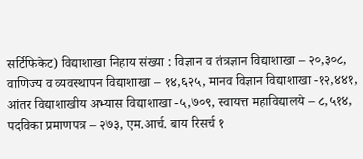सर्टिफिकेट) विद्याशाखा निहाय संख्या : विज्ञान व तंत्रज्ञान विद्याशाखा – २०,३०८, वाणिज्य व व्यवस्थापन विद्याशाखा – १४,६२५, मानव विज्ञान विद्याशाखा -१२,४४१, आंतर विद्याशाखीय अभ्यास विद्याशाखा -५,७०९, स्वायत्त महाविद्यालये – ८,५१४, पदविका प्रमाणपत्र – २७३, एम.आर्च. बाय रिसर्च १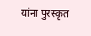यांना पुरस्कृत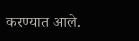करण्यात आले.